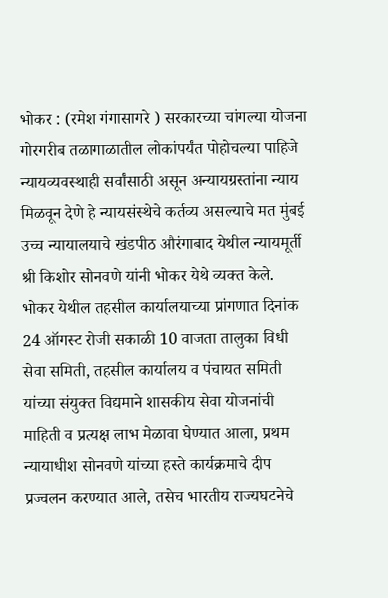भोकर : (रमेश गंगासागरे ) सरकारच्या चांगल्या योजना गोरगरीब तळागाळातील लोकांपर्यंत पोहोचल्या पाहिजे न्यायव्यवस्थाही सर्वांसाठी असून अन्यायग्रस्तांना न्याय मिळवून देणे हे न्यायसंस्थेचे कर्तव्य असल्याचे मत मुंबई उच्च न्यायालयाचे खंडपीठ औरंगाबाद येथील न्यायमूर्ती श्री किशोर सोनवणे यांनी भोकर येथे व्यक्त केले.
भोकर येथील तहसील कार्यालयाच्या प्रांगणात दिनांक 24 ऑगस्ट रोजी सकाळी 10 वाजता तालुका विधी सेवा समिती, तहसील कार्यालय व पंचायत समिती यांच्या संयुक्त विद्यमाने शासकीय सेवा योजनांची माहिती व प्रत्यक्ष लाभ मेळावा घेण्यात आला, प्रथम न्यायाधीश सोनवणे यांच्या हस्ते कार्यक्रमाचे दीप प्रज्वलन करण्यात आले, तसेच भारतीय राज्यघटनेचे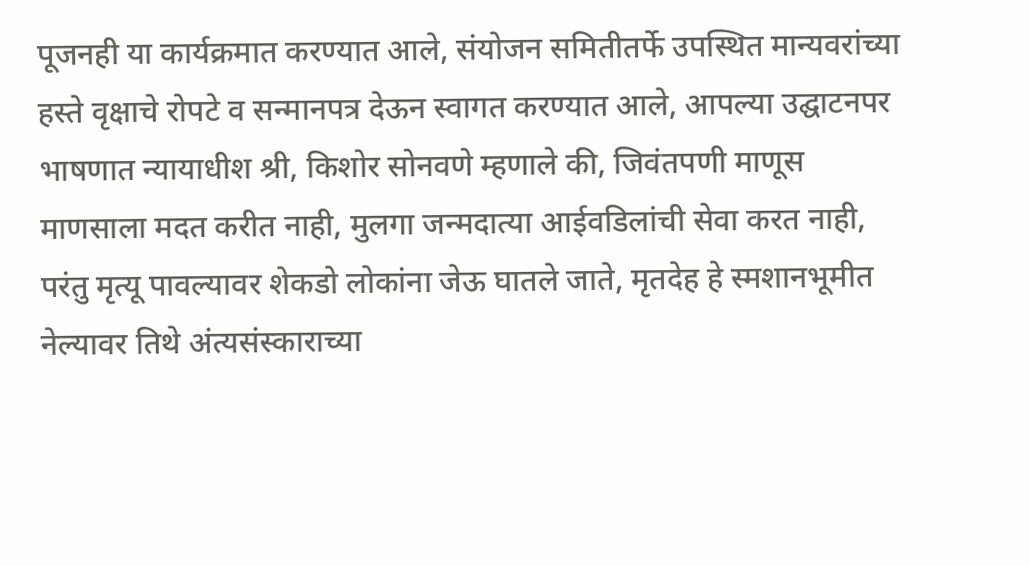पूजनही या कार्यक्रमात करण्यात आले, संयोजन समितीतर्फे उपस्थित मान्यवरांच्या हस्ते वृक्षाचे रोपटे व सन्मानपत्र देऊन स्वागत करण्यात आले, आपल्या उद्घाटनपर भाषणात न्यायाधीश श्री, किशोर सोनवणे म्हणाले की, जिवंतपणी माणूस माणसाला मदत करीत नाही, मुलगा जन्मदात्या आईवडिलांची सेवा करत नाही, परंतु मृत्यू पावल्यावर शेकडो लोकांना जेऊ घातले जाते, मृतदेह हे स्मशानभूमीत नेल्यावर तिथे अंत्यसंस्काराच्या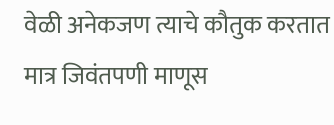वेळी अनेकजण त्याचे कौतुक करतात मात्र जिवंतपणी माणूस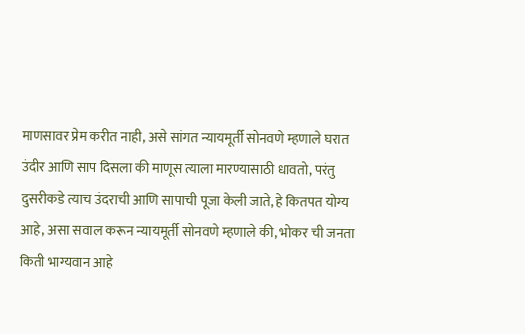माणसावर प्रेम करीत नाही, असे सांगत न्यायमूर्ती सोनवणे म्हणाले घरात उंदीर आणि साप दिसला की माणूस त्याला मारण्यासाठी धावतो, परंतु दुसरीकडे त्याच उंदराची आणि सापाची पूजा केली जाते, हे कितपत योग्य आहे, असा सवाल करून न्यायमूर्ती सोनवणे म्हणाले की, भोकर ची जनता किती भाग्यवान आहे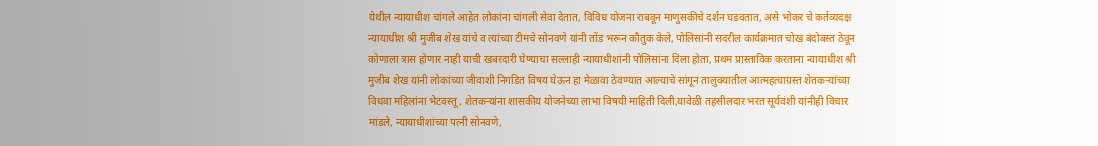येथील न्यायाधीश चांगले आहेत लोकांना चांगली सेवा देतात, विविध योजना राबवून माणुसकीचे दर्शन घडवतात, असे भोकर चे कर्तव्यदक्ष न्यायाधीश श्री मुजीब शेख यांचे व त्यांच्या टीमचे सोनवणे यांनी तोंड भरून कौतुक केले, पोलिसांनी सदरील कार्यक्रमात चोख बंदोबस्त ठेवून कोणाला त्रास होणार नाही याची खबरदारी घेण्याचा सल्लाही न्यायाधीशांनी पोलिसांना दिला होता, प्रथम प्रास्ताविक करताना न्यायाधीश श्री मुजीब शेख यांनी लोकांच्या जीवाशी निगडित विषय घेऊन हा मेळावा ठेवण्यात आल्याचे सांगून तालुक्यातील आत्महत्याग्रस्त शेतकऱ्यांच्या विधवा महिलांना भेटवस्तू, शेतकऱ्यांना शासकीय योजनेच्या लाभा विषयी माहिती दिली,यावेळी तहसीलदार भरत सूर्यवंशी यांनीही विचार मांडले, न्यायाधीशांच्या पत्नी सोनवणे,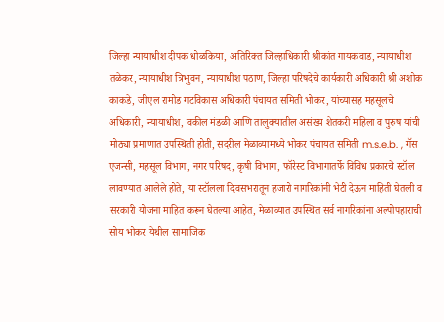जिल्हा न्यायाधीश दीपक धोळकिया, अतिरिक्त जिल्हाधिकारी श्रीकांत गायकवाड, न्यायाधीश तळेकर, न्यायाधीश त्रिभुवन, न्यायाधीश पठाण, जिल्हा परिषदेचे कार्यकारी अधिकारी श्री अशोक काकडे, जीएल रामोड गटविकास अधिकारी पंचायत समिती भोकर, यांच्यासह महसूलचे अधिकारी, न्यायाधीश, वकील मंडळी आणि तालुक्यातील असंख्य शेतकरी महिला व पुरुष यांची मोठ्या प्रमाणात उपस्थिती होती, सदरील मेळाव्यामध्ये भोकर पंचायत समिती m.s.e.b. , गॅस एजन्सी, महसूल विभाग, नगर परिषद, कृषी विभाग, फॉरेस्ट विभागातर्फे विविध प्रकारचे स्टॉल लावण्यात आलेले होते, या स्टॉलला दिवसभरातून हजारो नागरिकांनी भेटी देऊन माहिती घेतली व सरकारी योजना माहित करून घेतल्या आहेत, मेळाव्यात उपस्थित सर्व नागरिकांना अल्पोपहाराची सोय भोकर येथील सामाजिक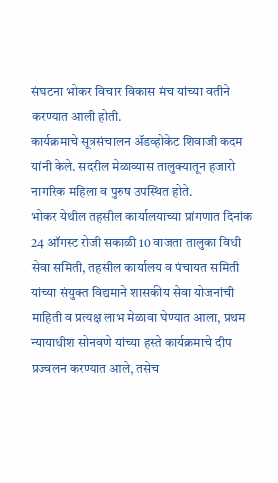संघटना भोकर विचार विकास मंच यांच्या वतीने करण्यात आली होती.
कार्यक्रमाचे सूत्रसंचालन ॲडव्होकेट शिवाजी कदम यांनी केले. सदरील मेळाव्यास तालुक्यातून हजारो नागरिक महिला व पुरुष उपस्थित होते.
भोकर येथील तहसील कार्यालयाच्या प्रांगणात दिनांक 24 ऑगस्ट रोजी सकाळी 10 वाजता तालुका विधी सेवा समिती, तहसील कार्यालय व पंचायत समिती यांच्या संयुक्त विद्यमाने शासकीय सेवा योजनांची माहिती व प्रत्यक्ष लाभ मेळावा घेण्यात आला, प्रथम न्यायाधीश सोनवणे यांच्या हस्ते कार्यक्रमाचे दीप प्रज्वलन करण्यात आले, तसेच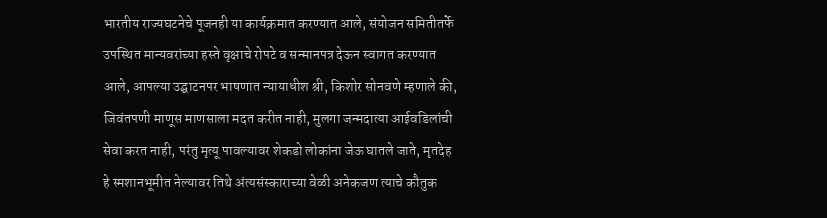भारतीय राज्यघटनेचे पूजनही या कार्यक्रमात करण्यात आले, संयोजन समितीतर्फे उपस्थित मान्यवरांच्या हस्ते वृक्षाचे रोपटे व सन्मानपत्र देऊन स्वागत करण्यात आले, आपल्या उद्घाटनपर भाषणात न्यायाधीश श्री, किशोर सोनवणे म्हणाले की, जिवंतपणी माणूस माणसाला मदत करीत नाही, मुलगा जन्मदात्या आईवडिलांची सेवा करत नाही, परंतु मृत्यू पावल्यावर शेकडो लोकांना जेऊ घातले जाते, मृतदेह हे स्मशानभूमीत नेल्यावर तिथे अंत्यसंस्काराच्या वेळी अनेकजण त्याचे कौतुक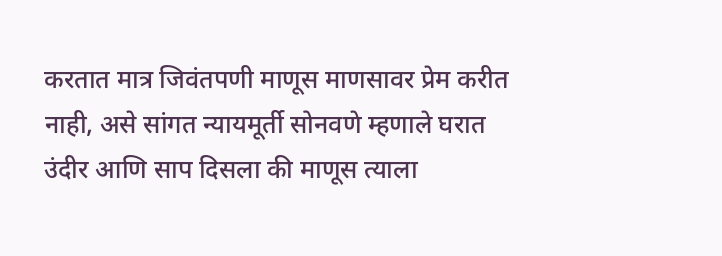करतात मात्र जिवंतपणी माणूस माणसावर प्रेम करीत नाही, असे सांगत न्यायमूर्ती सोनवणे म्हणाले घरात उंदीर आणि साप दिसला की माणूस त्याला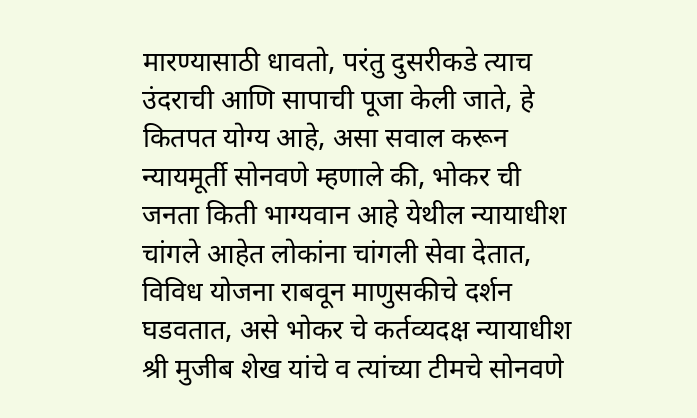मारण्यासाठी धावतो, परंतु दुसरीकडे त्याच उंदराची आणि सापाची पूजा केली जाते, हे कितपत योग्य आहे, असा सवाल करून न्यायमूर्ती सोनवणे म्हणाले की, भोकर ची जनता किती भाग्यवान आहे येथील न्यायाधीश चांगले आहेत लोकांना चांगली सेवा देतात, विविध योजना राबवून माणुसकीचे दर्शन घडवतात, असे भोकर चे कर्तव्यदक्ष न्यायाधीश श्री मुजीब शेख यांचे व त्यांच्या टीमचे सोनवणे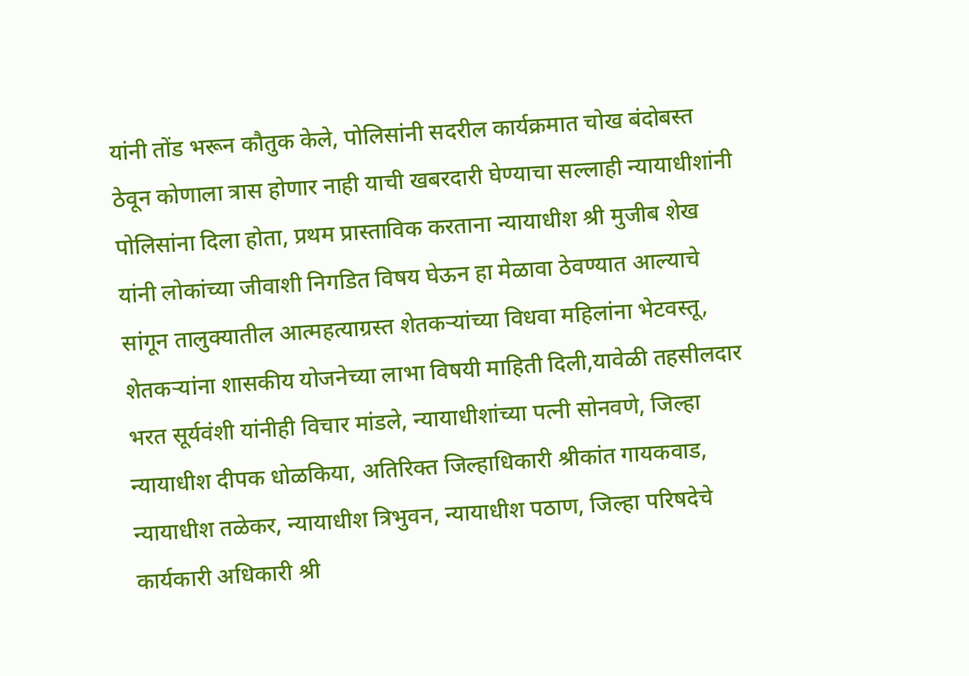यांनी तोंड भरून कौतुक केले, पोलिसांनी सदरील कार्यक्रमात चोख बंदोबस्त ठेवून कोणाला त्रास होणार नाही याची खबरदारी घेण्याचा सल्लाही न्यायाधीशांनी पोलिसांना दिला होता, प्रथम प्रास्ताविक करताना न्यायाधीश श्री मुजीब शेख यांनी लोकांच्या जीवाशी निगडित विषय घेऊन हा मेळावा ठेवण्यात आल्याचे सांगून तालुक्यातील आत्महत्याग्रस्त शेतकऱ्यांच्या विधवा महिलांना भेटवस्तू, शेतकऱ्यांना शासकीय योजनेच्या लाभा विषयी माहिती दिली,यावेळी तहसीलदार भरत सूर्यवंशी यांनीही विचार मांडले, न्यायाधीशांच्या पत्नी सोनवणे, जिल्हा न्यायाधीश दीपक धोळकिया, अतिरिक्त जिल्हाधिकारी श्रीकांत गायकवाड, न्यायाधीश तळेकर, न्यायाधीश त्रिभुवन, न्यायाधीश पठाण, जिल्हा परिषदेचे कार्यकारी अधिकारी श्री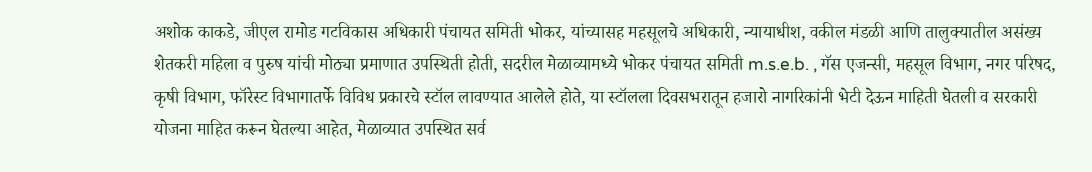अशोक काकडे, जीएल रामोड गटविकास अधिकारी पंचायत समिती भोकर, यांच्यासह महसूलचे अधिकारी, न्यायाधीश, वकील मंडळी आणि तालुक्यातील असंख्य शेतकरी महिला व पुरुष यांची मोठ्या प्रमाणात उपस्थिती होती, सदरील मेळाव्यामध्ये भोकर पंचायत समिती m.s.e.b. , गॅस एजन्सी, महसूल विभाग, नगर परिषद, कृषी विभाग, फॉरेस्ट विभागातर्फे विविध प्रकारचे स्टॉल लावण्यात आलेले होते, या स्टॉलला दिवसभरातून हजारो नागरिकांनी भेटी देऊन माहिती घेतली व सरकारी योजना माहित करून घेतल्या आहेत, मेळाव्यात उपस्थित सर्व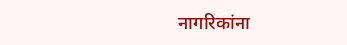नागरिकांना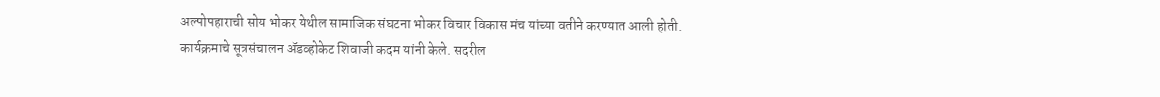अल्पोपहाराची सोय भोकर येथील सामाजिक संघटना भोकर विचार विकास मंच यांच्या वतीने करण्यात आली होती.
कार्यक्रमाचे सूत्रसंचालन ॲडव्होकेट शिवाजी कदम यांनी केले. सदरील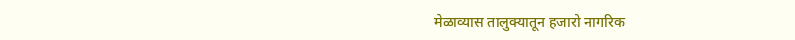मेळाव्यास तालुक्यातून हजारो नागरिक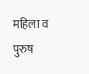महिला व पुरुष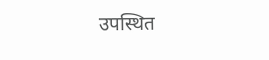उपस्थित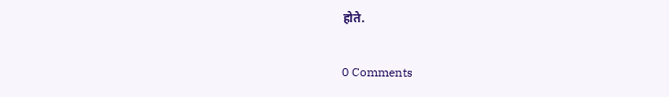होते.


0 Comments